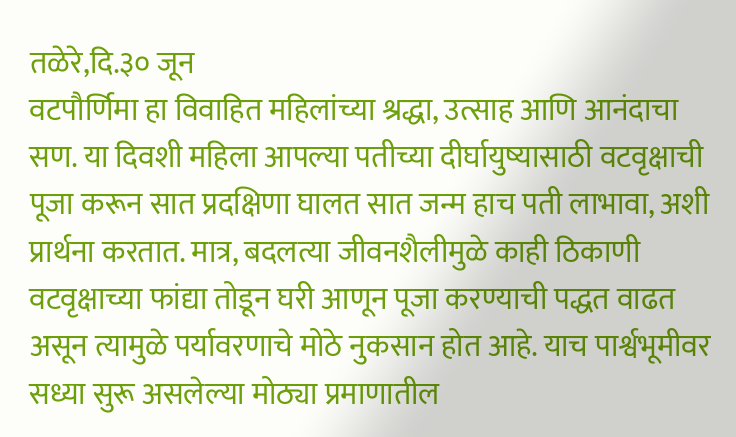तळेरे,दि.३० जून
वटपौर्णिमा हा विवाहित महिलांच्या श्रद्धा, उत्साह आणि आनंदाचा सण. या दिवशी महिला आपल्या पतीच्या दीर्घायुष्यासाठी वटवृक्षाची पूजा करून सात प्रदक्षिणा घालत सात जन्म हाच पती लाभावा, अशी प्रार्थना करतात. मात्र, बदलत्या जीवनशैलीमुळे काही ठिकाणी वटवृक्षाच्या फांद्या तोडून घरी आणून पूजा करण्याची पद्धत वाढत असून त्यामुळे पर्यावरणाचे मोठे नुकसान होत आहे. याच पार्श्वभूमीवर सध्या सुरू असलेल्या मोठ्या प्रमाणातील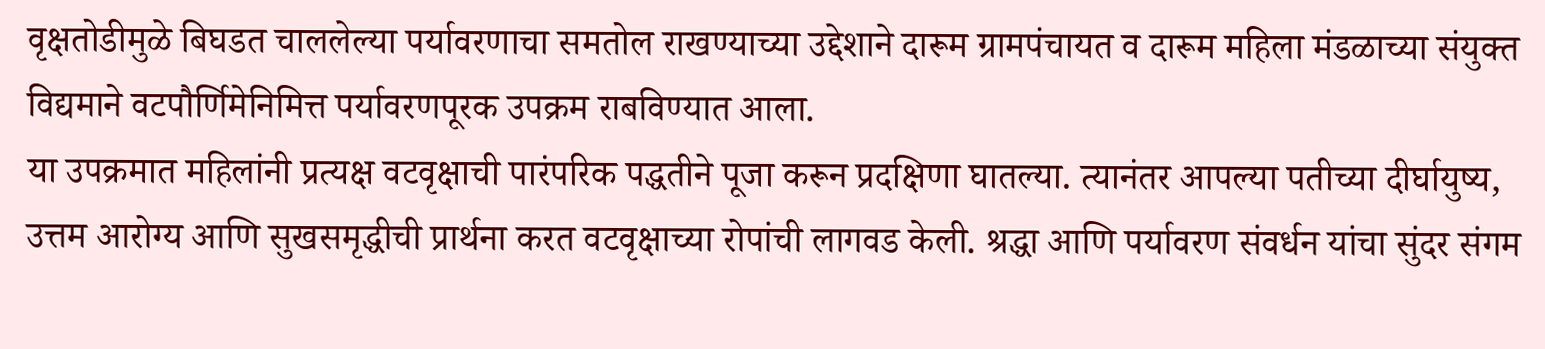वृक्षतोडीमुळे बिघडत चाललेल्या पर्यावरणाचा समतोल राखण्याच्या उद्देशाने दारूम ग्रामपंचायत व दारूम महिला मंडळाच्या संयुक्त विद्यमाने वटपौर्णिमेनिमित्त पर्यावरणपूरक उपक्रम राबविण्यात आला.
या उपक्रमात महिलांनी प्रत्यक्ष वटवृक्षाची पारंपरिक पद्धतीने पूजा करून प्रदक्षिणा घातल्या. त्यानंतर आपल्या पतीच्या दीर्घायुष्य, उत्तम आरोग्य आणि सुखसमृद्धीची प्रार्थना करत वटवृक्षाच्या रोपांची लागवड केली. श्रद्धा आणि पर्यावरण संवर्धन यांचा सुंदर संगम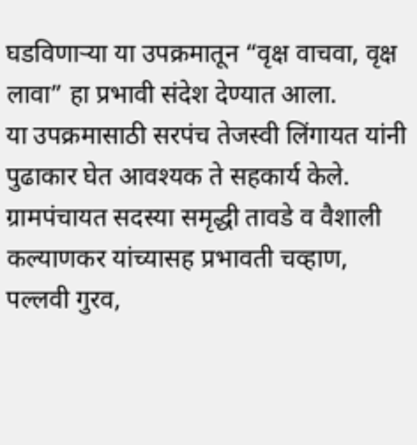घडविणाऱ्या या उपक्रमातून “वृक्ष वाचवा, वृक्ष लावा” हा प्रभावी संदेश देण्यात आला.
या उपक्रमासाठी सरपंच तेजस्वी लिंगायत यांनी पुढाकार घेत आवश्यक ते सहकार्य केले. ग्रामपंचायत सदस्या समृद्धी तावडे व वैशाली कल्याणकर यांच्यासह प्रभावती चव्हाण, पल्लवी गुरव,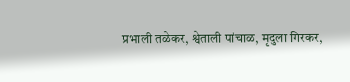प्रभाली तळेकर, श्वेताली पांचाळ, मृदुला गिरकर,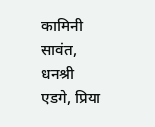कामिनी सावंत, धनश्री एडगे, प्रिया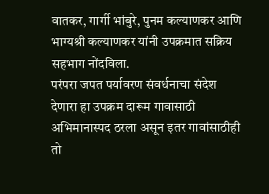वातकर, गार्गी भांबुरे, पुनम कल्याणकर आणि भाग्यश्री कल्याणकर यांनी उपक्रमात सक्रिय सहभाग नोंदविला.
परंपरा जपत पर्यावरण संवर्धनाचा संदेश देणारा हा उपक्रम दारूम गावासाठी अभिमानास्पद ठरला असून इतर गावांसाठीही तो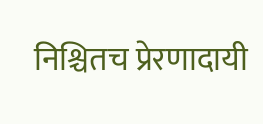निश्चितच प्रेरणादायी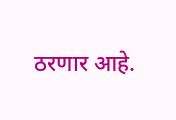ठरणार आहे.